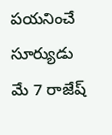పయనించే సూర్యుడు మే 7 రాజేష్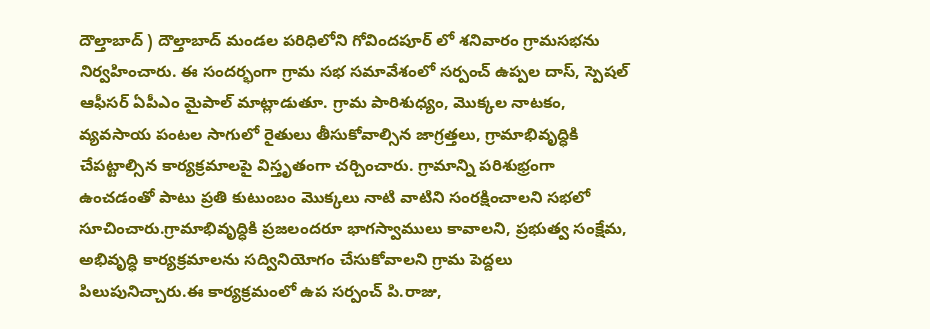దౌల్తాబాద్ ) దౌల్తాబాద్ మండల పరిధిలోని గోవిందపూర్ లో శనివారం గ్రామసభను నిర్వహించారు. ఈ సందర్భంగా గ్రామ సభ సమావేశంలో సర్పంచ్ ఉప్పల దాస్, స్పెషల్ ఆఫీసర్ ఏపీఎం మైపాల్ మాట్లాడుతూ. గ్రామ పారిశుధ్యం, మొక్కల నాటకం, వ్యవసాయ పంటల సాగులో రైతులు తీసుకోవాల్సిన జాగ్రత్తలు, గ్రామాభివృద్ధికి చేపట్టాల్సిన కార్యక్రమాలపై విస్తృతంగా చర్చించారు. గ్రామాన్ని పరిశుభ్రంగా ఉంచడంతో పాటు ప్రతి కుటుంబం మొక్కలు నాటి వాటిని సంరక్షించాలని సభలో సూచించారు.గ్రామాభివృద్ధికి ప్రజలందరూ భాగస్వాములు కావాలని, ప్రభుత్వ సంక్షేమ, అభివృద్ధి కార్యక్రమాలను సద్వినియోగం చేసుకోవాలని గ్రామ పెద్దలు పిలుపునిచ్చారు.ఈ కార్యక్రమంలో ఉప సర్పంచ్ పి.రాజు,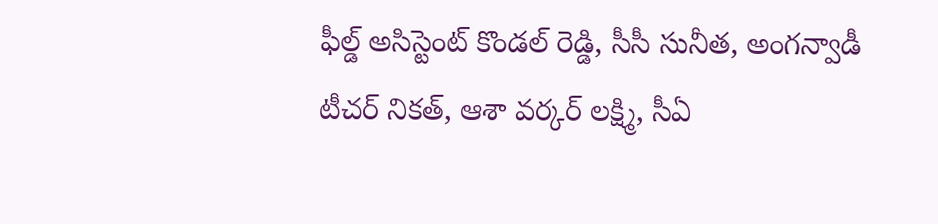ఫీల్డ్ అసిస్టెంట్ కొండల్ రెడ్డి, సీసీ సునీత, అంగన్వాడీ టీచర్ నికత్, ఆశా వర్కర్ లక్ష్మి, సీఏ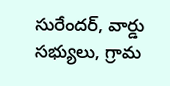సురేందర్, వార్డు సభ్యులు, గ్రామ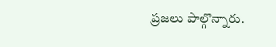ప్రజలు పాల్గొన్నారు.